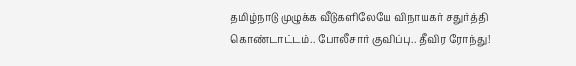தமிழ்நாடு முழுக்க வீடுகளிலேயே விநாயகர் சதுர்த்தி கொண்டாட்டம்.. போலீசார் குவிப்பு.. தீவிர ரோந்து!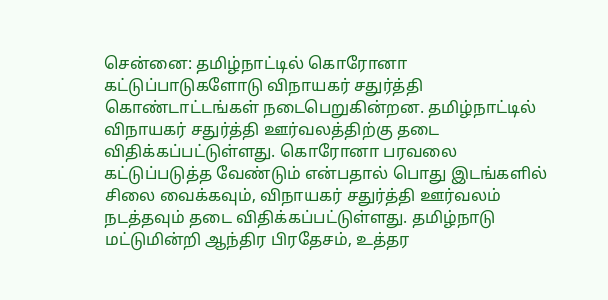சென்னை: தமிழ்நாட்டில் கொரோனா கட்டுப்பாடுகளோடு விநாயகர் சதுர்த்தி கொண்டாட்டங்கள் நடைபெறுகின்றன. தமிழ்நாட்டில் விநாயகர் சதுர்த்தி ஊர்வலத்திற்கு தடை விதிக்கப்பட்டுள்ளது. கொரோனா பரவலை கட்டுப்படுத்த வேண்டும் என்பதால் பொது இடங்களில் சிலை வைக்கவும், விநாயகர் சதுர்த்தி ஊர்வலம் நடத்தவும் தடை விதிக்கப்பட்டுள்ளது. தமிழ்நாடு மட்டுமின்றி ஆந்திர பிரதேசம், உத்தர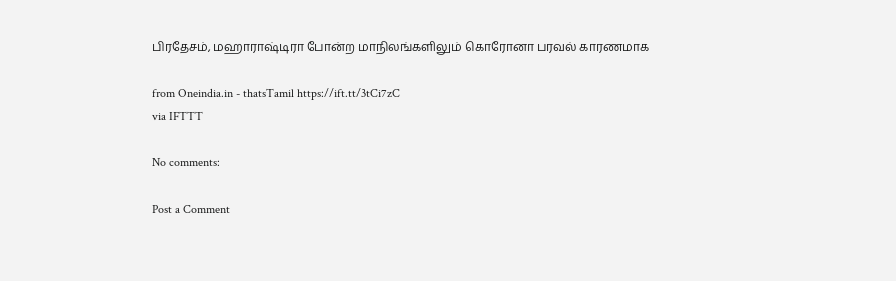பிரதேசம், மஹாராஷ்டிரா போன்ற மாநிலங்களிலும் கொரோனா பரவல் காரணமாக

from Oneindia.in - thatsTamil https://ift.tt/3tCi7zC
via IFTTT

No comments:

Post a Comment